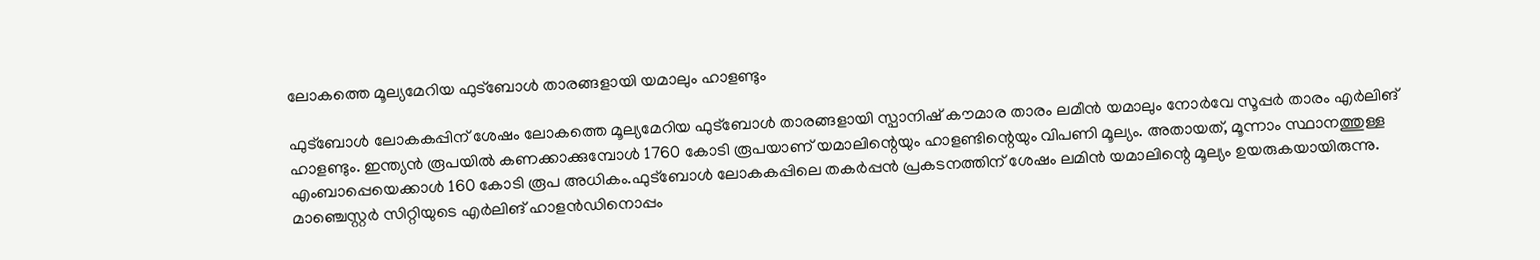ലോകത്തെ മൂല്യമേറിയ ഫുട്‌ബോള്‍ താരങ്ങളായി യമാലും ഹാളണ്ടും

ഫുട്‌ബോള്‍ ലോകകപ്പിന് ശേഷം ലോകത്തെ മൂല്യമേറിയ ഫുട്‌ബോള്‍ താരങ്ങളായി സ്പാനിഷ് കൗമാര താരം ലമീന്‍ യമാലും നോര്‍വേ സൂപ്പര്‍ താരം എര്‍ലിങ് ഹാളണ്ടും. ഇന്ത്യന്‍ രൂപയില്‍ കണക്കാക്കുമ്പോള്‍ 1760 കോടി രൂപയാണ് യമാലിന്റെയും ഹാളണ്ടിന്റെയും വിപണി മൂല്യം. അതായത്, മൂന്നാം സ്ഥാനത്തുള്ള എംബാപ്പെയെക്കാള്‍ 160 കോടി രൂപ അധികം.ഫുട്‌ബോള്‍ ലോകകപ്പിലെ തകര്‍പ്പന്‍ പ്രകടനത്തിന് ശേഷം ലമിന്‍ യമാലിന്റെ മൂല്യം ഉയരുകയായിരുന്നു. മാഞ്ചെസ്റ്റര്‍ സിറ്റിയുടെ എര്‍ലിങ് ഹാളന്‍ഡിനൊപ്പം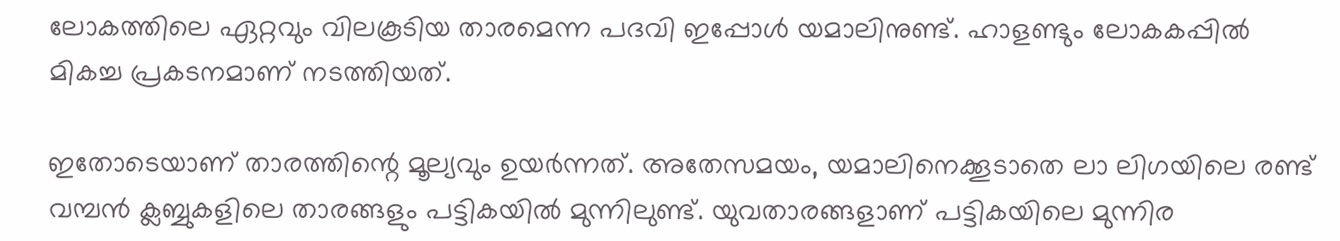ലോകത്തിലെ ഏറ്റവും വിലകൂടിയ താരമെന്ന പദവി ഇപ്പോള്‍ യമാലിനുണ്ട്. ഹാളണ്ടും ലോകകപ്പില്‍ മികച്ച പ്രകടനമാണ് നടത്തിയത്.

ഇതോടെയാണ് താരത്തിന്റെ മൂല്യവും ഉയര്‍ന്നത്. അതേസമയം, യമാലിനെക്കൂടാതെ ലാ ലിഗയിലെ രണ്ട് വമ്പന്‍ ക്ലബ്ബുകളിലെ താരങ്ങളും പട്ടികയില്‍ മുന്നിലുണ്ട്. യുവതാരങ്ങളാണ് പട്ടികയിലെ മുന്നിര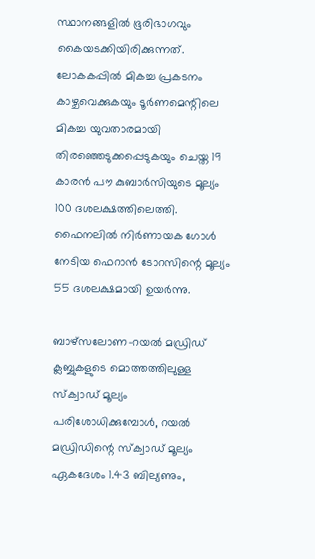സ്ഥാനങ്ങളില്‍ ഭൂരിഭാഗവും കൈയടക്കിയിരിക്കുന്നത്. ലോകകപ്പില്‍ മികച്ച പ്രകടനം കാഴ്ചവെക്കുകയും ടൂര്‍ണമെന്റിലെ മികച്ച യുവതാരമായി തിരഞ്ഞെടുക്കപ്പെടുകയും ചെയ്ത 19 കാരന്‍ പൗ കുബാര്‍സിയുടെ മൂല്യം 100 ദശലക്ഷത്തിലെത്തി. ഫൈനലില്‍ നിര്‍ണായക ഗോള്‍ നേടിയ ഫെറാന്‍ ടോറസിന്റെ മൂല്യം 55 ദശലക്ഷമായി ഉയര്‍ന്നു.

ബാഴ്‌സലോണ-റയല്‍ മഡ്രിഡ് ക്ലബ്ബുകളുടെ മൊത്തത്തിലുള്ള സ്‌ക്വാഡ് മൂല്യം പരിശോധിക്കുമ്പോള്‍, റയല്‍ മഡ്രിഡിന്റെ സ്‌ക്വാഡ് മൂല്യം ഏകദേശം 1.43 ബില്യണും,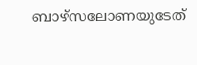ബാഴ്‌സലോണയുടേത്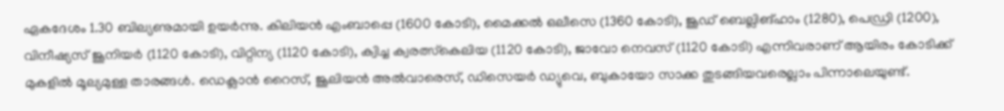ഏകദേശം 1.30 ബില്യണുമായി ഉയര്‍ന്നു. കിലിയന്‍ എംബാപ്പെ (1600 കോടി), മൈക്കല്‍ ഒലീസെ (1360 കോടി), ജൂഡ് ബെല്ലിങ്ഹാം (1280), പെഡ്രി (1200), വിനീഷ്യസ് ജൂനിയര്‍ (1120 കോടി), വിറ്റിന്യ (1120 കോടി), ക്വിച്ച ക്വരത്സ്‌കെലിയ (1120 കോടി), ജാവോ നെവസ് (1120 കോടി) എന്നിവരാണ് ആയിരം കോടിക്ക് മുകളില്‍ മൂല്യമുള്ള താരങ്ങള്‍. ഡെക്ലാന്‍ റൈസ്, ജൂലിയന്‍ അല്‍വാരെസ്, ഡിസെയര്‍ ഡ്യുവെ, ബുകായോ സാക്ക തുടങ്ങിയവരെല്ലാം പിന്നാലെയുണ്ട്.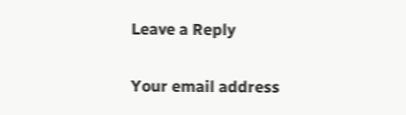Leave a Reply

Your email address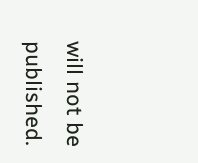will not be published.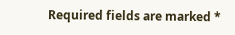Required fields are marked *